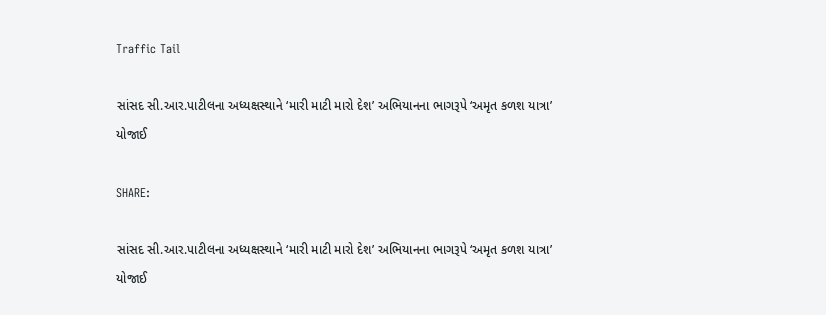Traffic Tail

સાંસદ સી.આર.પાટીલના અધ્યક્ષસ્થાને ‘મારી માટી મારો દેશ’ અભિયાનના ભાગરૂપે ‘અમૃત કળશ યાત્રા’ યોજાઈ

SHARE:

સાંસદ સી.આર.પાટીલના અધ્યક્ષસ્થાને ‘મારી માટી મારો દેશ’ અભિયાનના ભાગરૂપે ‘અમૃત કળશ યાત્રા’ યોજાઈ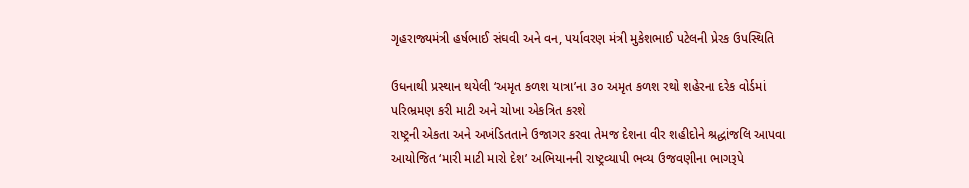ગૃહરાજ્યમંત્રી હર્ષભાઈ સંઘવી અને વન, પર્યાવરણ મંત્રી મુકેશભાઈ પટેલની પ્રેરક ઉપસ્થિતિ

ઉધનાથી પ્રસ્થાન થયેલી ‘અમૃત કળશ યાત્રા’ના ૩૦ અમૃત કળશ રથો શહેરના દરેક વોર્ડમાં પરિભ્રમણ કરી માટી અને ચોખા એકત્રિત કરશે
રાષ્ટ્રની એકતા અને અખંડિતતાને ઉજાગર કરવા તેમજ દેશના વીર શહીદોને શ્રદ્ધાંજલિ આપવા આયોજિત ‘મારી માટી મારો દેશ’ અભિયાનની રાષ્ટ્રવ્યાપી ભવ્ય ઉજવણીના ભાગરૂપે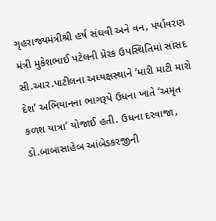ગૃહરાજ્યમંત્રીશ્રી હર્ષ સંઘવી અને વન, પર્યાવરણ મંત્રી મુકેશભાઈ પટેલની પ્રેરક ઉપસ્થિતિમાં સાંસદ સી.આર.પાટીલના અધ્યક્ષસ્થાને ‘મારી માટી મારો દેશ’ અભિયાનના ભાગરૂપે ઉધના ખાતે ‘અમૃત કળશ યાત્રા’ યોજાઈ હતી. ઉધના દરવાજા, ડો.બાબાસાહેબ આંબેડકરજીની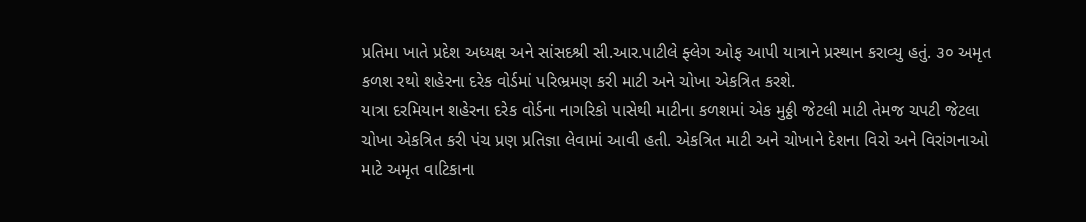પ્રતિમા ખાતે પ્રદેશ અધ્યક્ષ અને સાંસદશ્રી સી.આર.પાટીલે ફ્લેગ ઓફ આપી યાત્રાને પ્રસ્થાન કરાવ્યુ હતું. ૩૦ અમૃત કળશ રથો શહેરના દરેક વોર્ડમાં પરિભ્રમણ કરી માટી અને ચોખા એકત્રિત કરશે.
યાત્રા દરમિયાન શહેરના દરેક વોર્ડના નાગરિકો પાસેથી માટીના કળશમાં એક મુઠ્ઠી જેટલી માટી તેમજ ચપટી જેટલા ચોખા એકત્રિત કરી પંચ પ્રણ પ્રતિજ્ઞા લેવામાં આવી હતી. એકત્રિત માટી અને ચોખાને દેશના વિરો અને વિરાંગનાઓ માટે અમૃત વાટિકાના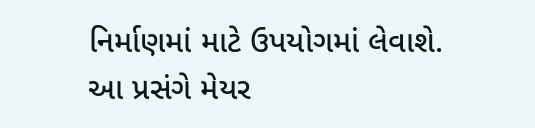નિર્માણમાં માટે ઉપયોગમાં લેવાશે.
આ પ્રસંગે મેયર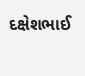દક્ષેશભાઈ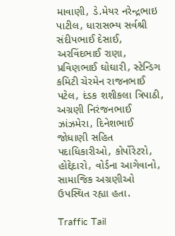માવાણી, ડે.મેયર નરેન્દ્રભાઇ પાટીલ, ધારાસભ્ય સર્વશ્રી સંદીપભાઈ દેસાઈ, અરવિંદભાઈ રાણા, પ્રવિણભાઈ ઘોઘારી, સ્ટેન્ડિગ કમિટી ચેરમેન રાજનભાઈ પટેલ, દંડક શશીકલા ત્રિપાઠી, અગ્રણી નિરંજનભાઈ ઝાંઝમેરા, દિનેશભાઈ જોધાણી સહિત પદાધિકારીઓ, કોર્પોરેટરો, હોદ્દેદારો, વોર્ડના આગેવાનો, સામાજિક અગ્રણીઓ ઉપસ્થિત રહ્યા હતા.

Traffic Tail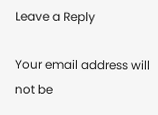Leave a Reply

Your email address will not be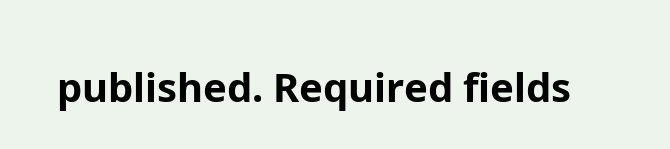published. Required fields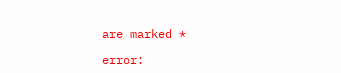are marked *

error: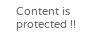Content is protected !!